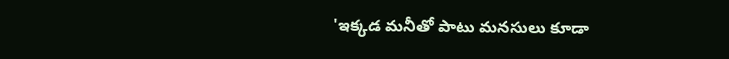'ఇక్కడ మనీతో పాటు మనసులు కూడా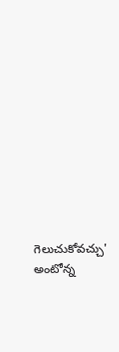గెలుచుకోవచ్చు' అంటోన్న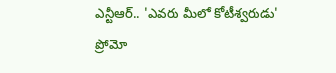ఎన్టీఆర్.. 'ఎవరు మీలో కోటీశ్వరుడు' ప్రోమో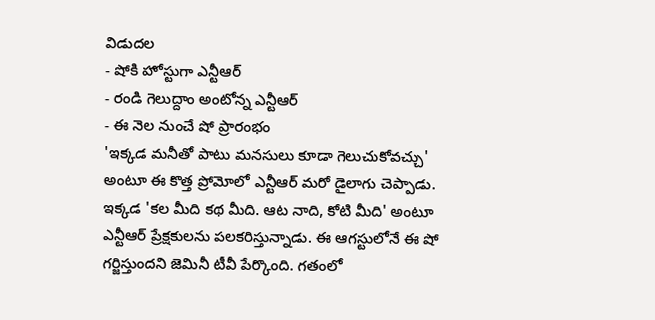విడుదల
- షోకి హోస్టుగా ఎన్టీఆర్
- రండి గెలుద్దాం అంటోన్న ఎన్టీఆర్
- ఈ నెల నుంచే షో ప్రారంభం
'ఇక్కడ మనీతో పాటు మనసులు కూడా గెలుచుకోవచ్చు' అంటూ ఈ కొత్త ప్రోమోలో ఎన్టీఆర్ మరో డైలాగు చెప్పాడు. ఇక్కడ 'కల మీది కథ మీది. ఆట నాది, కోటి మీది' అంటూ ఎన్టీఆర్ ప్రేక్షకులను పలకరిస్తున్నాడు. ఈ ఆగస్టులోనే ఈ షో గర్జిస్తుందని జెమినీ టీవీ పేర్కొంది. గతంలో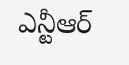ఎన్టీఆర్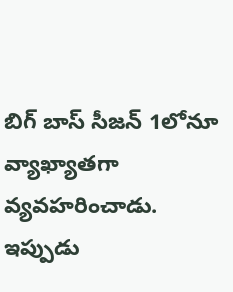బిగ్ బాస్ సీజన్ 1లోనూ వ్యాఖ్యాతగా వ్యవహరించాడు. ఇప్పుడు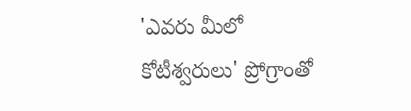'ఎవరు మీలో కోటీశ్వరులు' ప్రోగ్రాంతో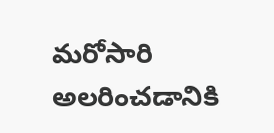మరోసారి అలరించడానికి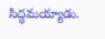సిద్ధమయ్యాడు.